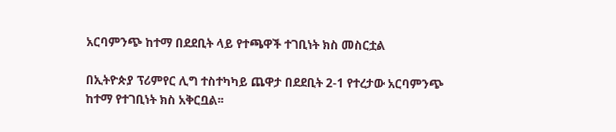አርባምንጭ ከተማ በደደቢት ላይ የተጫዋች ተገቢነት ክስ መስርቷል

በኢትዮጵያ ፕሪምየር ሊግ ተስተካካይ ጨዋታ በደደቢት 2-1 የተረታው አርባምንጭ ከተማ የተገቢነት ክስ አቅርቧል፡፡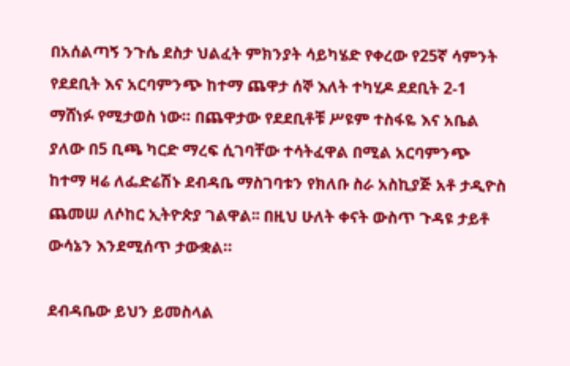በአሰልጣኝ ንጉሴ ደስታ ህልፈት ምክንያት ሳይካሄድ የቀረው የ25ኛ ሳምንት የደደቢት እና አርባምንጭ ከተማ ጨዋታ ሰኞ እለት ተካሂዶ ደደቢት 2-1 ማሸነፉ የሚታወስ ነው። በጨዋታው የደደቢቶቹ ሥዩም ተስፋዬ እና አቤል ያለው በ5 ቢጫ ካርድ ማረፍ ሲገባቸው ተሳትፈዋል በሚል አርባምንጭ ከተማ ዛሬ ለፌድሬሽኑ ደብዳቤ ማስገባቱን የክለቡ ስራ አስኪያጅ አቶ ታዲዮስ ጨመሠ ለሶከር ኢትዮጵያ ገልዋል፡፡ በዚህ ሁለት ቀናት ውስጥ ጉዳዩ ታይቶ ውሳኔን እንደሚሰጥ ታውቋል።

ደብዳቤው ይህን ይመስላል